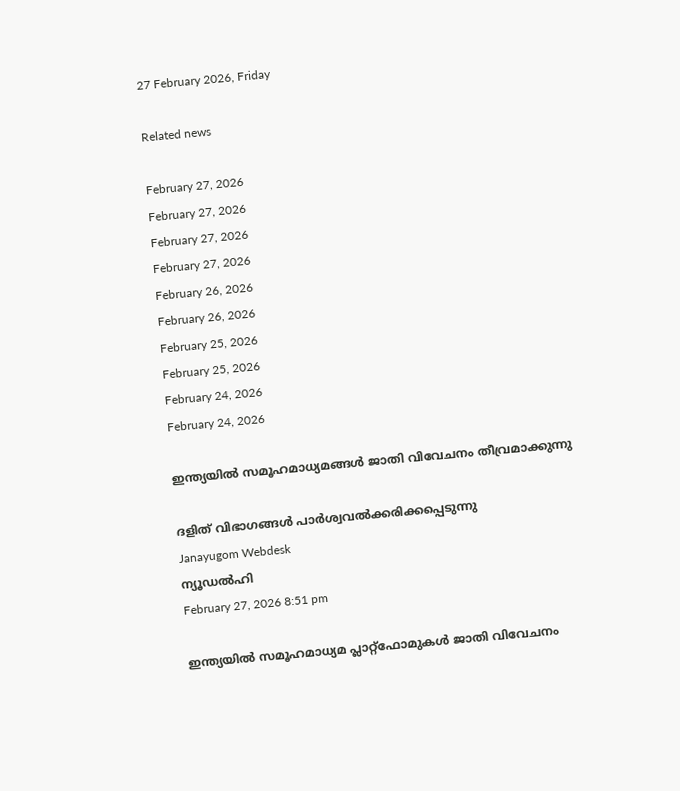27 February 2026, Friday

Related news

February 27, 2026
February 27, 2026
February 27, 2026
February 27, 2026
February 26, 2026
February 26, 2026
February 25, 2026
February 25, 2026
February 24, 2026
February 24, 2026

ഇന്ത്യയിൽ സമൂഹമാധ്യമങ്ങള്‍ ജാതി വിവേചനം തീവ്രമാക്കുന്നു

ദളിത് വിഭാഗങ്ങൾ പാർശ്വവൽക്കരിക്കപ്പെടുന്നു
Janayugom Webdesk
ന്യൂഡൽഹി
February 27, 2026 8:51 pm

ഇന്ത്യയിൽ സമൂഹമാധ്യമ പ്ലാറ്റ്‌ഫോമുകൾ ജാതി വിവേചനം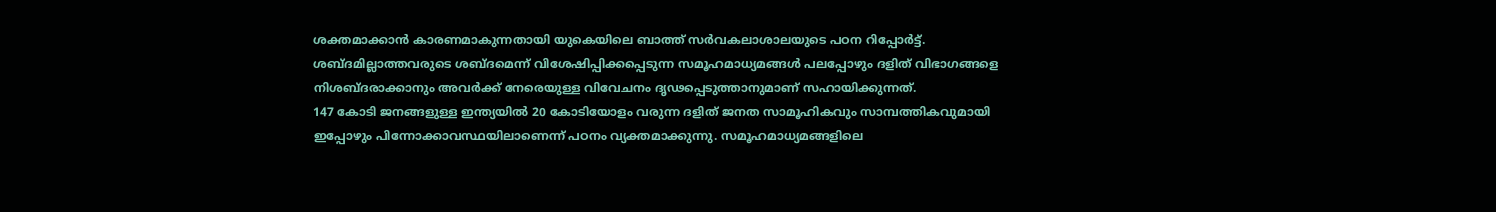ശക്തമാക്കാൻ കാരണമാകുന്നതായി യുകെയിലെ ബാത്ത് സർവകലാശാലയുടെ പഠന റിപ്പോർട്ട്. ശബ്ദമില്ലാത്തവരുടെ ശബ്ദമെന്ന് വിശേഷിപ്പിക്കപ്പെടുന്ന സമൂഹമാധ്യമങ്ങൾ പലപ്പോഴും ദളിത് വിഭാഗങ്ങളെ നിശബ്ദരാക്കാനും അവര്‍ക്ക് നേരെയുള്ള വിവേചനം ദൃഢപ്പെടുത്താനുമാണ് സഹായിക്കുന്നത്.
147 കോടി ജനങ്ങളുള്ള ഇന്ത്യയിൽ 20 കോടിയോളം വരുന്ന ദളിത് ജനത സാമൂഹികവും സാമ്പത്തികവുമായി ഇപ്പോഴും പിന്നോക്കാവസ്ഥയിലാണെന്ന് പഠനം വ്യക്തമാക്കുന്നു. സമൂഹമാധ്യമങ്ങളിലെ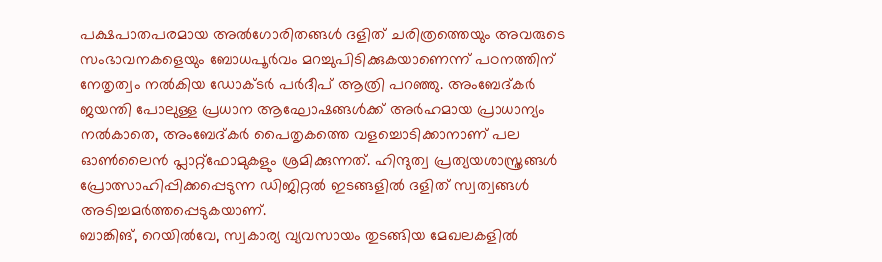പക്ഷപാതപരമായ അൽഗോരിതങ്ങൾ ദളിത് ചരിത്രത്തെയും അവരുടെ സംഭാവനകളെയും ബോധപൂർവം മറച്ചുപിടിക്കുകയാണെന്ന് പഠനത്തിന് നേതൃത്വം നൽകിയ ഡോക്ടർ പർദീപ് ആത്രി പറഞ്ഞു. അംബേദ്കർ ജയന്തി പോലുള്ള പ്രധാന ആഘോഷങ്ങൾക്ക് അർഹമായ പ്രാധാന്യം നൽകാതെ, അംബേദ്കർ പൈതൃകത്തെ വളച്ചൊടിക്കാനാണ് പല ഓൺലൈൻ പ്ലാറ്റ്‌ഫോമുകളും ശ്രമിക്കുന്നത്. ഹിന്ദുത്വ പ്രത്യയശാസ്ത്രങ്ങൾ പ്രോത്സാഹിപ്പിക്കപ്പെടുന്ന ഡിജിറ്റൽ ഇടങ്ങളിൽ ദളിത് സ്വത്വങ്ങൾ അടിച്ചമർത്തപ്പെടുകയാണ്.
ബാങ്കിങ്, റെയിൽവേ, സ്വകാര്യ വ്യവസായം തുടങ്ങിയ മേഖലകളിൽ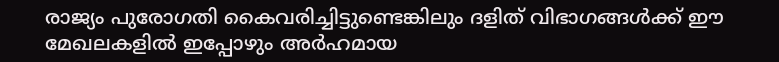രാജ്യം പുരോഗതി കൈവരിച്ചിട്ടുണ്ടെങ്കിലും ദളിത് വിഭാഗങ്ങൾക്ക് ഈ മേഖലകളിൽ ഇപ്പോഴും അർഹമായ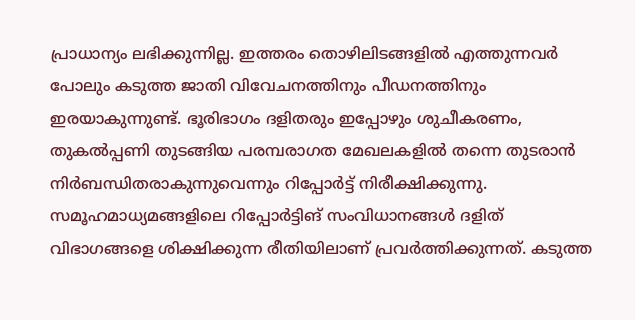പ്രാധാന്യം ലഭിക്കുന്നില്ല. ഇത്തരം തൊഴിലിടങ്ങളിൽ എത്തുന്നവർ പോലും കടുത്ത ജാതി വിവേചനത്തിനും പീഡനത്തിനും ഇരയാകുന്നുണ്ട്. ഭൂരിഭാഗം ദളിതരും ഇപ്പോഴും ശുചീകരണം, തുകല്‍പ്പണി തുടങ്ങിയ പരമ്പരാഗത മേഖലകളിൽ തന്നെ തുടരാൻ നിർബന്ധിതരാകുന്നുവെന്നും റിപ്പോർട്ട് നിരീക്ഷിക്കുന്നു.
സമൂഹമാധ്യമങ്ങളിലെ റിപ്പോർട്ടിങ് സംവിധാനങ്ങൾ ദളിത് വിഭാഗങ്ങളെ ശിക്ഷിക്കുന്ന രീതിയിലാണ് പ്രവർത്തിക്കുന്നത്. കടുത്ത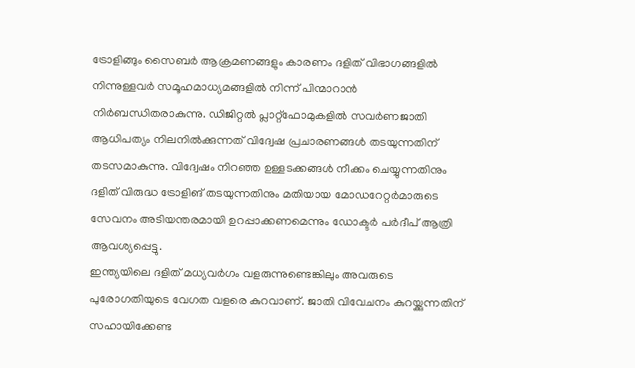ട്രോളിങ്ങും സൈബർ ആക്രമണങ്ങളും കാരണം ദളിത് വിഭാഗങ്ങളിൽ നിന്നുള്ളവർ സമൂഹമാധ്യമങ്ങളില്‍ നിന്ന് പിന്മാറാൻ നിർബന്ധിതരാകുന്നു. ഡിജിറ്റൽ പ്ലാറ്റ്‌ഫോമുകളിൽ സവർണജാതി ആധിപത്യം നിലനിൽക്കുന്നത് വിദ്വേഷ പ്രചാരണങ്ങൾ തടയുന്നതിന് തടസമാകുന്നു. വിദ്വേഷം നിറഞ്ഞ ഉള്ളടക്കങ്ങൾ നീക്കം ചെയ്യുന്നതിനും ദളിത് വിരുദ്ധ ട്രോളിങ് തടയുന്നതിനും മതിയായ മോഡറേറ്റർമാരുടെ സേവനം അടിയന്തരമായി ഉറപ്പാക്കണമെന്നും ഡോക്ടർ പർദീപ് ആത്രി ആവശ്യപ്പെട്ടു.
ഇന്ത്യയിലെ ദളിത് മധ്യവർഗം വളരുന്നുണ്ടെങ്കിലും അവരുടെ പുരോഗതിയുടെ വേഗത വളരെ കുറവാണ്. ജാതി വിവേചനം കുറയ്ക്കുന്നതിന് സഹായിക്കേണ്ട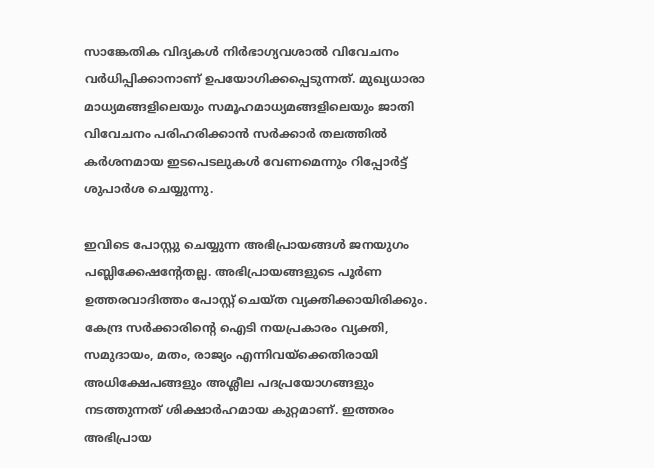സാങ്കേതിക വിദ്യകൾ നിർഭാഗ്യവശാൽ വിവേചനം വര്‍ധിപ്പിക്കാനാണ് ഉപയോഗിക്കപ്പെടുന്നത്. മുഖ്യധാരാ മാധ്യമങ്ങളിലെയും സമൂഹമാധ്യമങ്ങളിലെയും ജാതി വിവേചനം പരിഹരിക്കാൻ സർക്കാർ തലത്തിൽ കർശനമായ ഇടപെടലുകൾ വേണമെന്നും റിപ്പോർട്ട് ശുപാർശ ചെയ്യുന്നു.

ഇവിടെ പോസ്റ്റു ചെയ്യുന്ന അഭിപ്രായങ്ങള്‍ ജനയുഗം പബ്ലിക്കേഷന്റേതല്ല. അഭിപ്രായങ്ങളുടെ പൂര്‍ണ ഉത്തരവാദിത്തം പോസ്റ്റ് ചെയ്ത വ്യക്തിക്കായിരിക്കും. കേന്ദ്ര സര്‍ക്കാരിന്റെ ഐടി നയപ്രകാരം വ്യക്തി, സമുദായം, മതം, രാജ്യം എന്നിവയ്‌ക്കെതിരായി അധിക്ഷേപങ്ങളും അശ്ലീല പദപ്രയോഗങ്ങളും നടത്തുന്നത് ശിക്ഷാര്‍ഹമായ കുറ്റമാണ്. ഇത്തരം അഭിപ്രായ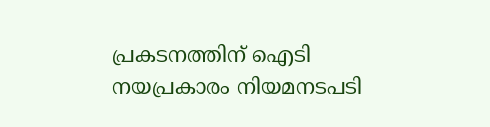പ്രകടനത്തിന് ഐടി നയപ്രകാരം നിയമനടപടി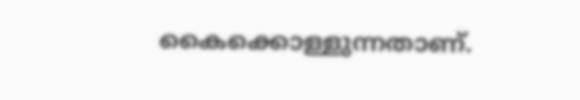കൈക്കൊള്ളുന്നതാണ്.